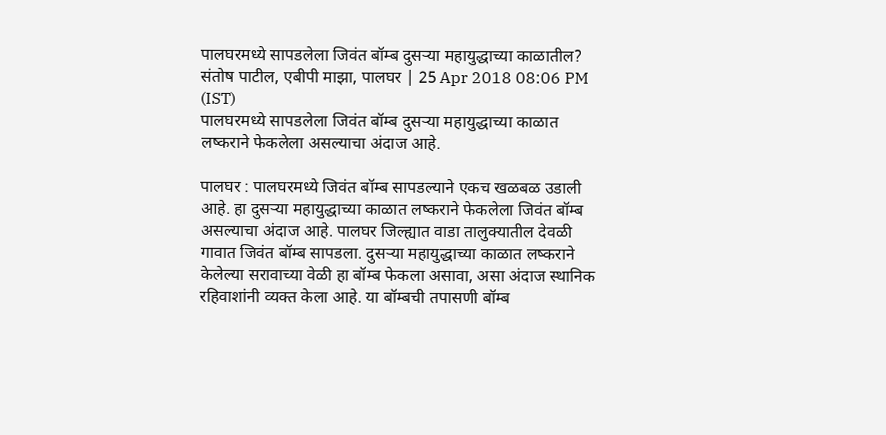पालघरमध्ये सापडलेला जिवंत बॉम्ब दुसऱ्या महायुद्धाच्या काळातील?
संतोष पाटील, एबीपी माझा, पालघर | 25 Apr 2018 08:06 PM (IST)
पालघरमध्ये सापडलेला जिवंत बॉम्ब दुसऱ्या महायुद्धाच्या काळात लष्कराने फेकलेला असल्याचा अंदाज आहे.

पालघर : पालघरमध्ये जिवंत बॉम्ब सापडल्याने एकच खळबळ उडाली आहे. हा दुसऱ्या महायुद्धाच्या काळात लष्कराने फेकलेला जिवंत बॉम्ब असल्याचा अंदाज आहे. पालघर जिल्ह्यात वाडा तालुक्यातील देवळी गावात जिवंत बॉम्ब सापडला. दुसऱ्या महायुद्धाच्या काळात लष्कराने केलेल्या सरावाच्या वेळी हा बॉम्ब फेकला असावा, असा अंदाज स्थानिक रहिवाशांनी व्यक्त केला आहे. या बॉम्बची तपासणी बॉम्ब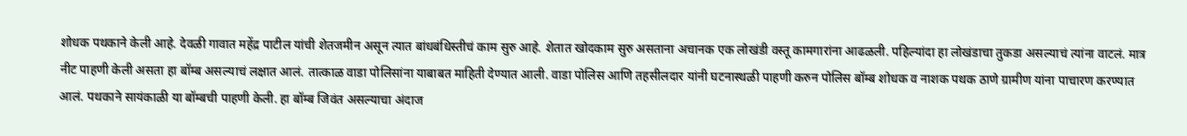शोधक पथकाने केली आहे. देवळी गावात महेंद्र पाटील यांची शेतजमीन असून त्यात बांधबंधिस्तीचं काम सुरु आहे. शेतात खोदकाम सुरु असताना अचानक एक लोखंडी वस्तू कामगारांना आढळली. पहिल्यांदा हा लोखंडाचा तुकडा असल्याचं त्यांना वाटलं. मात्र नीट पाहणी केली असता हा बॉम्ब असल्याचं लक्षात आलं. तात्काळ वाडा पोलिसांना याबाबत माहिती देण्यात आली. वाडा पोलिस आणि तहसीलदार यांनी घटनास्थळी पाहणी करुन पोलिस बॉम्ब शोधक व नाशक पथक ठाणे ग्रामीण यांना पाचारण करण्यात आलं. पथकाने सायंकाळी या बॉम्बची पाहणी केली. हा बॉम्ब जिवंत असल्याचा अंदाज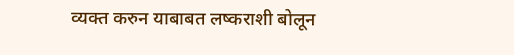व्यक्त करुन याबाबत लष्कराशी बोलून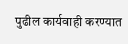पुढील कार्यवाही करण्यात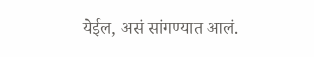येईल, असं सांगण्यात आलं.